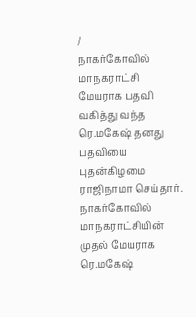/
நாகர்கோவில் மாநகராட்சி மேயராக பதவி வகித்து வந்த ரெ.மகேஷ் தனது பதவியை புதன்கிழமை ராஜிநாமா செய்தார்.
நாகர்கோவில் மாநகராட்சியின் முதல் மேயராக ரெ.மகேஷ்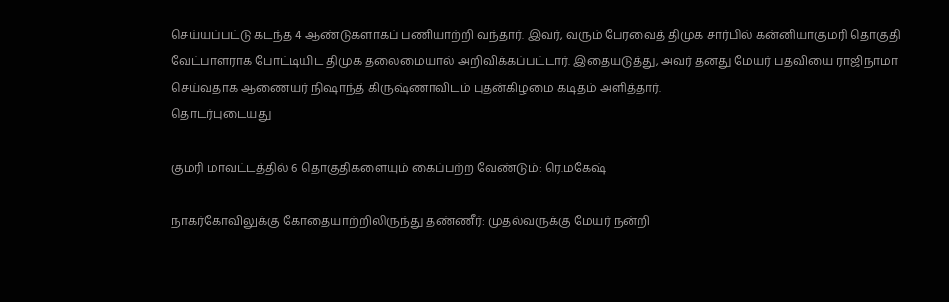செய்யப்பட்டு கடந்த 4 ஆண்டுகளாகப் பணியாற்றி வந்தார். இவர், வரும் பேரவைத் திமுக சார்பில் கன்னியாகுமரி தொகுதி வேட்பாளராக போட்டியிட திமுக தலைமையால் அறிவிக்கப்பட்டார். இதையடுத்து, அவர் தனது மேயர் பதவியை ராஜிநாமா செய்வதாக ஆணையர் நிஷாந்த் கிருஷ்ணாவிடம் புதன்கிழமை கடிதம் அளித்தார்.
தொடர்புடையது

குமரி மாவட்டத்தில் 6 தொகுதிகளையும் கைப்பற்ற வேண்டும்: ரெ.மகேஷ்

நாகர்கோவிலுக்கு கோதையாற்றிலிருந்து தண்ணீர்: முதல்வருக்கு மேயர் நன்றி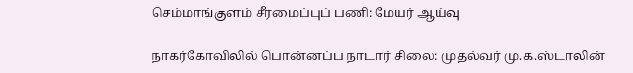செம்மாங்குளம் சீரமைப்புப் பணி: மேயர் ஆய்வு

நாகர்கோவிலில் பொன்னப்ப நாடார் சிலை: முதல்வர் மு.க.ஸ்டாலின்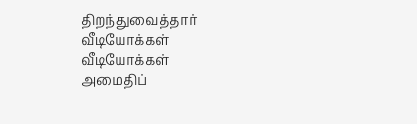திறந்துவைத்தார்
வீடியோக்கள்
வீடியோக்கள்
அமைதிப்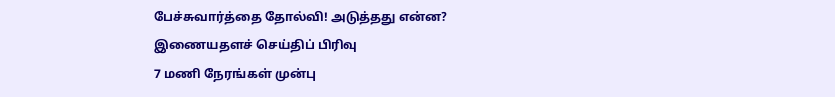பேச்சுவார்த்தை தோல்வி! அடுத்தது என்ன?
இணையதளச் செய்திப் பிரிவு
7 மணி நேரங்கள் முன்பு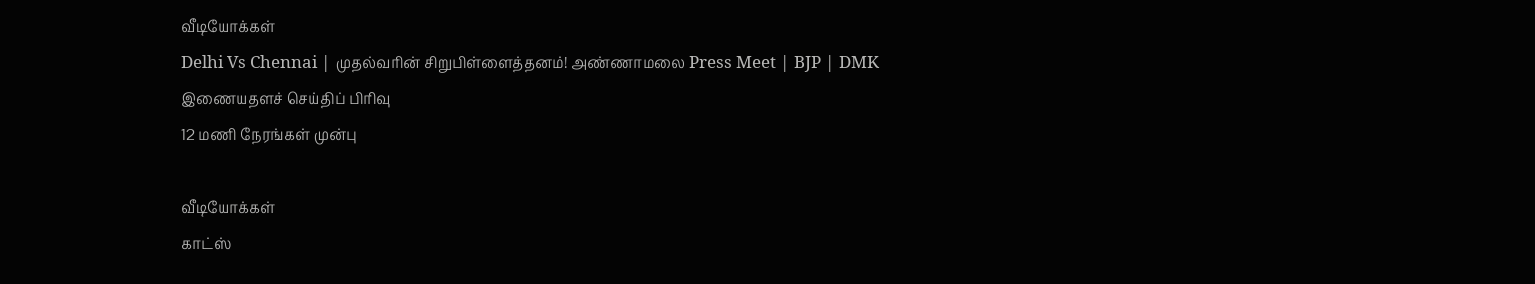வீடியோக்கள்
Delhi Vs Chennai | முதல்வரின் சிறுபிள்ளைத்தனம்! அண்ணாமலை Press Meet | BJP | DMK
இணையதளச் செய்திப் பிரிவு
12 மணி நேரங்கள் முன்பு

வீடியோக்கள்
காட்ஸ்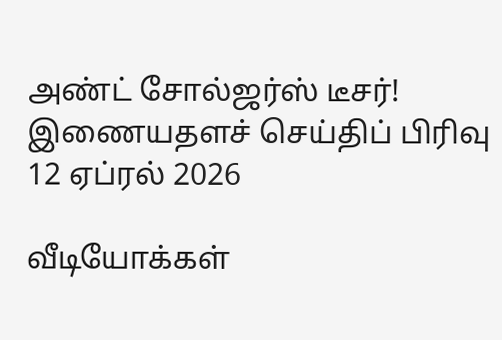அண்ட் சோல்ஜர்ஸ் டீசர்!
இணையதளச் செய்திப் பிரிவு
12 ஏப்ரல் 2026

வீடியோக்கள்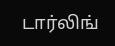டார்லிங்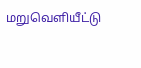மறுவெளியீட்டு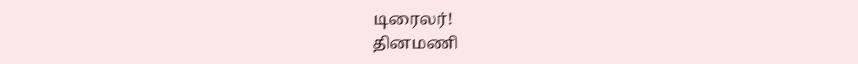டிரைலர்!
தினமணி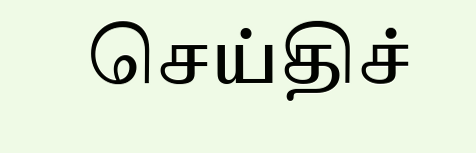செய்திச்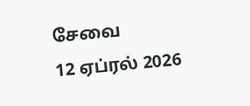சேவை
12 ஏப்ரல் 2026